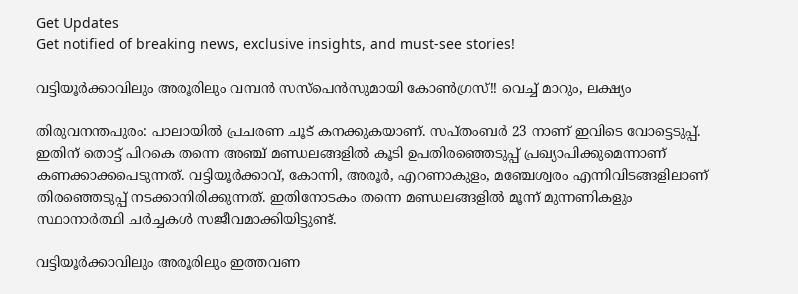Get Updates
Get notified of breaking news, exclusive insights, and must-see stories!

വട്ടിയൂര്‍ക്കാവിലും അരൂരിലും വമ്പന്‍ സസ്പെന്‍സുമായി കോണ്‍ഗ്രസ്!! വെച്ച് മാറും, ലക്ഷ്യം

തിരുവനന്തപുരം: പാലായില്‍ പ്രചരണ ചൂട് കനക്കുകയാണ്. സപ്തംബര്‍ 23 നാണ് ഇവിടെ വോട്ടെടുപ്പ്. ഇതിന് തൊട്ട് പിറകെ തന്നെ അഞ്ച് മണ്ഡലങ്ങളില്‍ കൂടി ഉപതിരഞ്ഞെടുപ്പ് പ്രഖ്യാപിക്കുമെന്നാണ് കണക്കാക്കപെടുന്നത്. വട്ടിയൂര്‍ക്കാവ്, കോന്നി, അരൂര്‍, എറണാകുളം, മഞ്ചേശ്വരം എന്നിവിടങ്ങളിലാണ് തിരഞ്ഞെടുപ്പ് നടക്കാനിരിക്കുന്നത്. ഇതിനോടകം തന്നെ മണ്ഡലങ്ങളില്‍ മൂന്ന് മുന്നണികളും സ്ഥാനാര്‍ത്ഥി ചര്‍ച്ചകള്‍ സജീവമാക്കിയിട്ടുണ്ട്.

വട്ടിയൂര്‍ക്കാവിലും അരൂരിലും ഇത്തവണ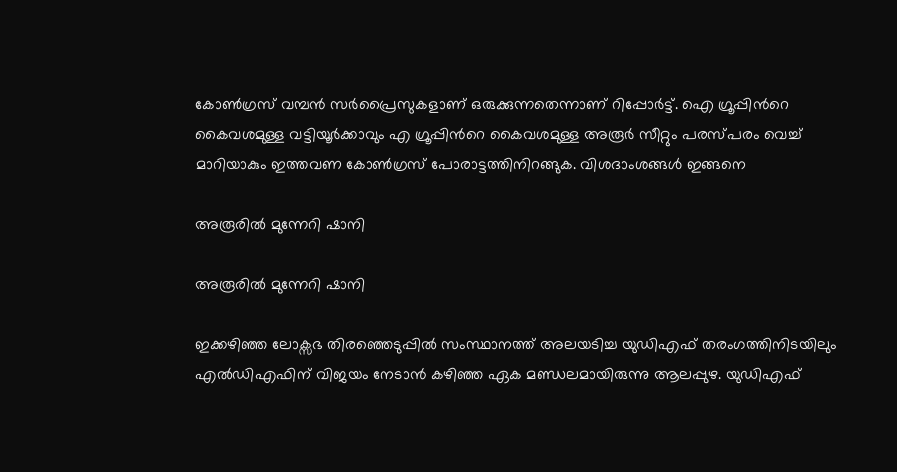കോണ്‍ഗ്രസ് വമ്പന്‍ സര്‍പ്രൈസുകളാണ് ഒരുക്കുന്നതെന്നാണ് റിപ്പോര്‍ട്ട്. ഐ ഗ്രൂപ്പിന്‍റെ കൈവശമുള്ള വട്ടിയൂര്‍ക്കാവും എ ഗ്രൂപ്പിന്‍റെ കൈവശമുള്ള അരൂര്‍ സീറ്റും പരസ്പരം വെച്ച് മാറിയാകും ഇത്തവണ കോണ്‍ഗ്രസ് പോരാട്ടത്തിനിറങ്ങുക. വിശദാംശങ്ങള്‍ ഇങ്ങനെ

അരൂരില്‍ മുന്നേറി ഷാനി

അരൂരില്‍ മുന്നേറി ഷാനി

ഇക്കഴിഞ്ഞ ലോക്സഭ തിരഞ്ഞെടുപ്പില്‍ സംസ്ഥാനത്ത് അലയടിച്ച യുഡിഎഫ് തരംഗത്തിനിടയിലും എല്‍ഡിഎഫിന് വിജയം നേടാന്‍ കഴിഞ്ഞ ഏക മണ്ഡലമായിരുന്നു ആലപ്പുഴ. യുഡിഎഫ്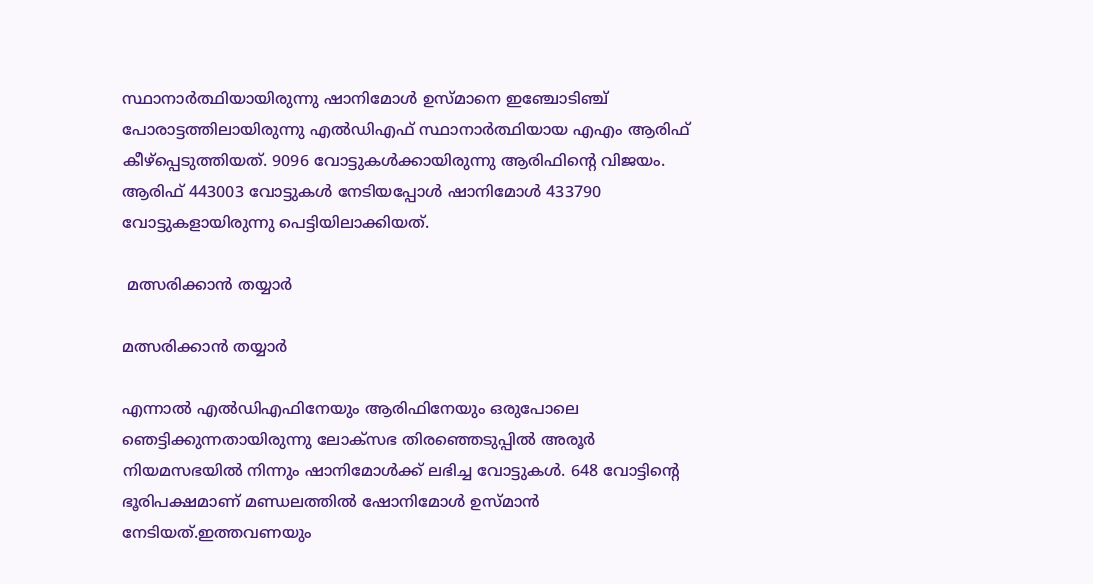സ്ഥാനാര്‍ത്ഥിയായിരുന്നു ഷാനിമോള്‍ ഉസ്മാനെ ഇഞ്ചോടിഞ്ച് പോരാട്ടത്തിലായിരുന്നു എല്‍ഡിഎഫ് സ്ഥാനാര്‍ത്ഥിയായ എഎം ആരിഫ് കീഴ്പ്പെടുത്തിയത്. 9096 വോട്ടുകള്‍ക്കായിരുന്നു ആരിഫിന്‍റെ വിജയം. ആരിഫ് 443003 വോട്ടുകള്‍ നേടിയപ്പോള്‍ ഷാനിമോള്‍ 433790 വോട്ടുകളായിരുന്നു പെട്ടിയിലാക്കിയത്.

 മത്സരിക്കാന്‍ തയ്യാര്‍

മത്സരിക്കാന്‍ തയ്യാര്‍

എന്നാല്‍ എല്‍ഡിഎഫിനേയും ആരിഫിനേയും ഒരുപോലെ ഞെട്ടിക്കുന്നതായിരുന്നു ലോക്സഭ തിരഞ്ഞെടുപ്പില്‍ അരൂര്‍ നിയമസഭയില്‍ നിന്നും ഷാനിമോള്‍ക്ക് ലഭിച്ച വോട്ടുകള്‍. 648 വോട്ടിന്‍റെ ഭൂരിപക്ഷമാണ് മണ്ഡലത്തില്‍ ഷോനിമോള്‍ ഉസ്മാന്‍ നേടിയത്.ഇത്തവണയും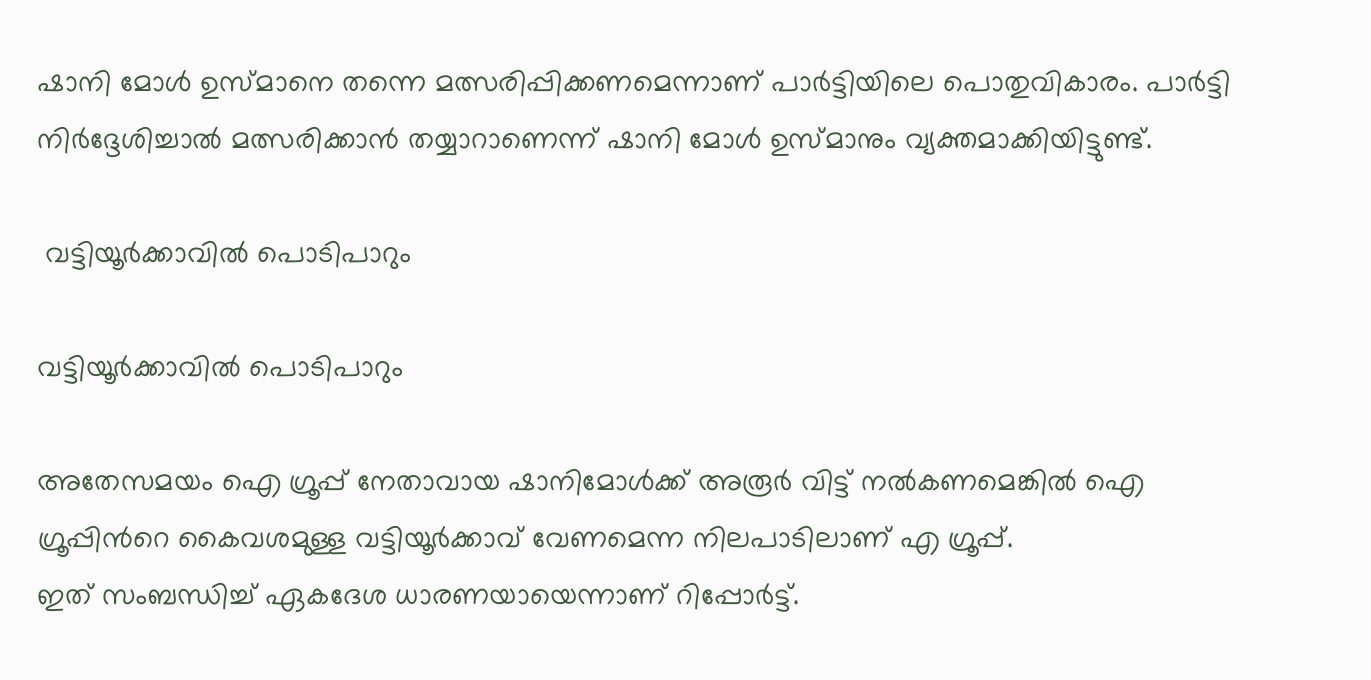ഷാനി മോള്‍ ഉസ്മാനെ തന്നെ മത്സരിപ്പിക്കണമെന്നാണ് പാര്‍ട്ടിയിലെ പൊതുവികാരം. പാര്‍ട്ടി നിര്‍ദ്ദേശിച്ചാല്‍ മത്സരിക്കാന്‍ തയ്യാറാണെന്ന് ഷാനി മോള്‍ ഉസ്മാനും വ്യക്തമാക്കിയിട്ടുണ്ട്.

 വട്ടിയൂര്‍ക്കാവില്‍ പൊടിപാറും

വട്ടിയൂര്‍ക്കാവില്‍ പൊടിപാറും

അതേസമയം ഐ ഗ്രൂപ്പ് നേതാവായ ഷാനിമോള്‍ക്ക് അരൂര്‍ വിട്ട് നല്‍കണമെങ്കില്‍ ഐ ഗ്രൂപ്പിന്‍റെ കൈവശമുള്ള വട്ടിയൂര്‍ക്കാവ് വേണമെന്ന നിലപാടിലാണ് എ ഗ്രൂപ്പ്.
ഇത് സംബന്ധിച്ച് ഏകദേശ ധാരണയായെന്നാണ് റിപ്പോര്‍ട്ട്.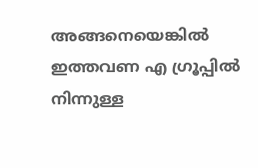അങ്ങനെയെങ്കില്‍ ഇത്തവണ എ ഗ്രൂപ്പില്‍ നിന്നുള്ള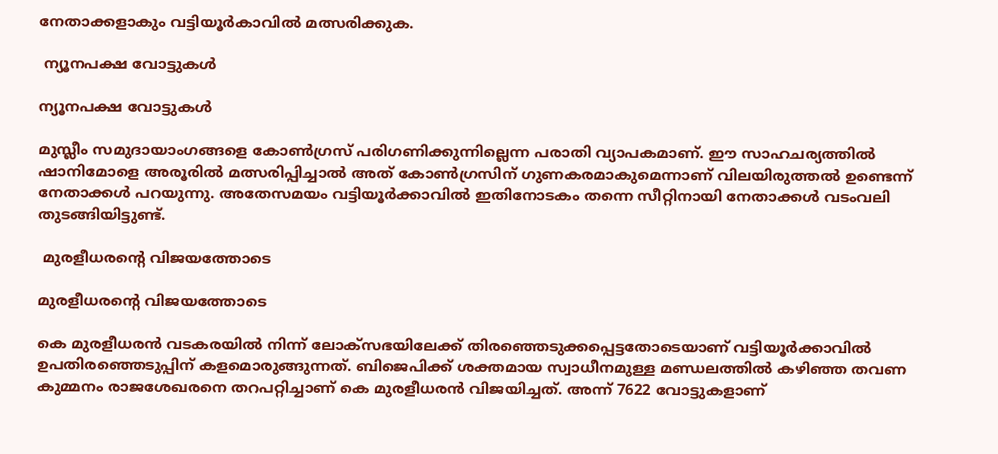നേതാക്കളാകും വട്ടിയൂര്‍കാവില്‍ മത്സരിക്കുക.

 ന്യൂനപക്ഷ വോട്ടുകള്‍

ന്യൂനപക്ഷ വോട്ടുകള്‍

മുസ്ലീം സമുദായാംഗങ്ങളെ കോണ്‍ഗ്രസ് പരിഗണിക്കുന്നില്ലെന്ന പരാതി വ്യാപകമാണ്. ഈ സാഹചര്യത്തില്‍ ഷാനിമോളെ അരൂരില്‍ മത്സരിപ്പിച്ചാല്‍ അത് കോണ്‍ഗ്രസിന് ഗുണകരമാകുമെന്നാണ് വിലയിരുത്തല്‍ ഉണ്ടെന്ന് നേതാക്കള്‍ പറയുന്നു. അതേസമയം വട്ടിയൂര്‍ക്കാവില്‍ ഇതിനോടകം തന്നെ സീറ്റിനായി നേതാക്കള്‍ വടംവലി തുടങ്ങിയിട്ടുണ്ട്.

 മുരളീധരന്‍റെ വിജയത്തോടെ

മുരളീധരന്‍റെ വിജയത്തോടെ

കെ മുരളീധരന്‍ വടകരയില്‍ നിന്ന് ലോക്സഭയിലേക്ക് തിരഞ്ഞെടുക്കപ്പെട്ടതോടെയാണ് വട്ടിയൂര്‍ക്കാവില്‍ ഉപതിരഞ്ഞെടുപ്പിന് കളമൊരുങ്ങുന്നത്. ബിജെപിക്ക് ശക്തമായ സ്വാധീനമുള്ള മണ്ഡലത്തില്‍ കഴിഞ്ഞ തവണ കുമ്മനം രാജശേഖരനെ തറപറ്റിച്ചാണ് കെ മുരളീധരന്‍ വിജയിച്ചത്. അന്ന് 7622 വോട്ടുകളാണ്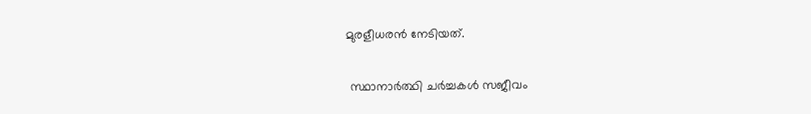മുരളീധരന്‍ നേടിയത്.

 സ്ഥാനാര്‍ത്ഥി ചര്‍ച്ചകള്‍ സജീവം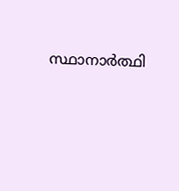സ്ഥാനാര്‍ത്ഥി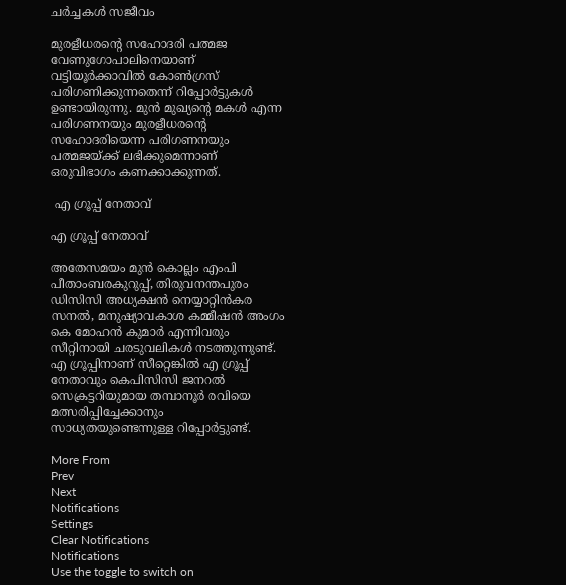ചര്‍ച്ചകള്‍ സജീവം

മുരളീധരന്‍റെ സഹോദരി പത്മജ വേണുഗോപാലിനെയാണ് വട്ടിയൂര്‍ക്കാവില്‍ കോണ്‍ഗ്രസ് പരിഗണിക്കുന്നതെന്ന് റിപ്പോര്‍ട്ടുകള്‍ ഉണ്ടായിരുന്നു. മുന്‍ മുഖ്യന്‍റെ മകള്‍ എന്ന പരിഗണനയും മുരളീധരന്‍റെ സഹോദരിയെന്ന പരിഗണനയും പത്മജയ്ക്ക് ലഭിക്കുമെന്നാണ് ഒരുവിഭാഗം കണക്കാക്കുന്നത്.

 എ ഗ്രൂപ്പ് നേതാവ്

എ ഗ്രൂപ്പ് നേതാവ്

അതേസമയം മുന്‍ കൊല്ലം എംപി പീതാംബരകുറുപ്പ്, തിരുവനന്തപുരം ഡിസിസി അധ്യക്ഷന്‍ നെയ്യാറ്റിന്‍കര സനല്‍, മനുഷ്യാവകാശ കമ്മീഷന്‍ അംഗം കെ മോഹന്‍ കുമാര്‍ എന്നിവരും സീറ്റിനായി ചരടുവലികള്‍ നടത്തുന്നുണ്ട്. എ ഗ്രൂപ്പിനാണ് സീറ്റെങ്കില്‍ എ ഗ്രൂപ്പ് നേതാവും കെപിസിസി ജനറല്‍ സെക്രട്ടറിയുമായ തമ്പാനൂര്‍ രവിയെ മത്സരിപ്പിച്ചേക്കാനും സാധ്യതയുണ്ടെന്നുള്ള റിപ്പോര്‍ട്ടുണ്ട്.

More From
Prev
Next
Notifications
Settings
Clear Notifications
Notifications
Use the toggle to switch on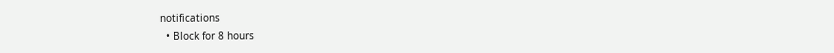notifications
  • Block for 8 hours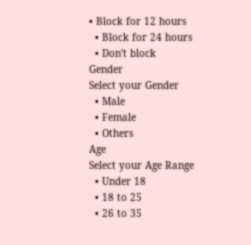• Block for 12 hours
  • Block for 24 hours
  • Don't block
Gender
Select your Gender
  • Male
  • Female
  • Others
Age
Select your Age Range
  • Under 18
  • 18 to 25
  • 26 to 35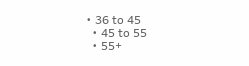• 36 to 45
  • 45 to 55
  • 55+